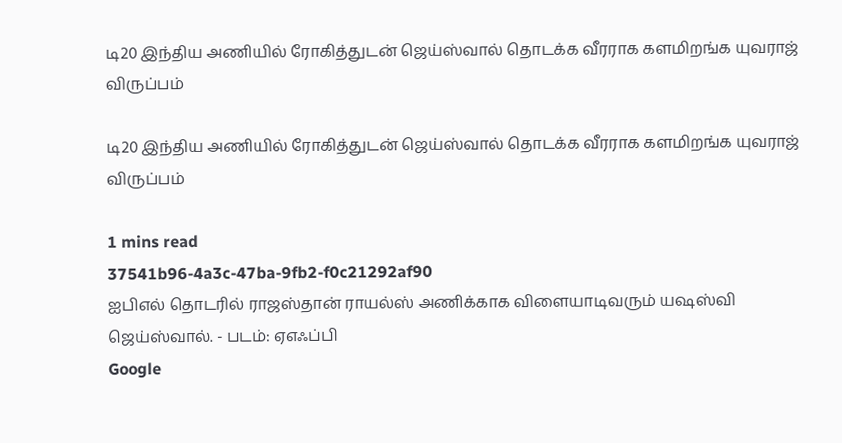டி20 இந்திய அணியில் ரோகித்துடன் ஜெய்ஸ்வால் தொடக்க வீரராக களமிறங்க யுவராஜ் விருப்பம்

டி20 இந்திய அணியில் ரோகித்துடன் ஜெய்ஸ்வால் தொடக்க வீரராக களமிறங்க யுவராஜ் விருப்பம்

1 mins read
37541b96-4a3c-47ba-9fb2-f0c21292af90
ஐபிஎல் தொடரில் ராஜஸ்தான் ராயல்ஸ் அணிக்காக விளையாடிவரும் யஷஸ்வி ஜெய்ஸ்வால். - படம்: ஏஎஃப்பி
Google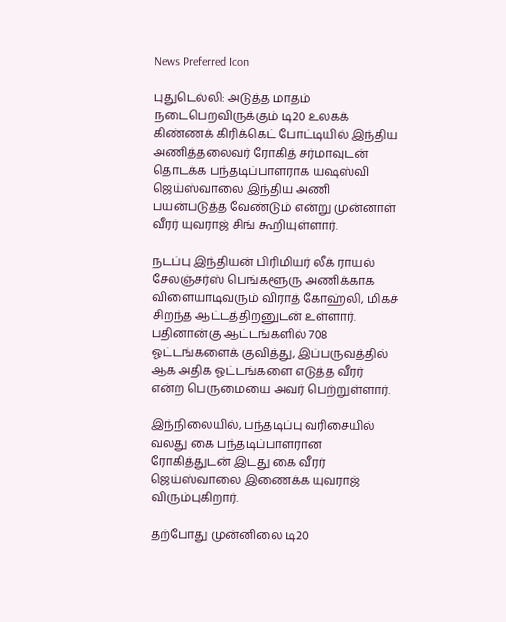News Preferred Icon

புதுடெல்லி: அடுத்த மாதம் நடைபெறவிருக்கும் டி20 உலகக் கிண்ணக் கிரிக்கெட் போட்டியில் இந்திய அணித்தலைவர் ரோகித் சர்மாவுடன் தொடக்க பந்தடிப்பாளராக யஷஸ்வி ஜெய்ஸ்வாலை இந்திய அணி பயன்படுத்த வேண்டும் என்று முன்னாள் வீரர் யுவராஜ் சிங் கூறியுள்ளார்.

நடப்பு இந்தியன் பிரிமியர் லீக் ராயல் சேலஞ்சர்ஸ் பெங்களூரு அணிக்காக விளையாடிவரும் விராத் கோஹ்லி, மிகச் சிறந்த ஆட்டத்திறனுடன் உள்ளார். பதினான்கு ஆட்டங்களில் 708 ஓட்டங்களைக் குவித்து, இப்பருவத்தில் ஆக அதிக ஓட்டங்களை எடுத்த வீரர் என்ற பெருமையை அவர் பெற்றுள்ளார்.

இந்நிலையில், பந்தடிப்பு வரிசையில் வலது கை பந்தடிப்பாளரான ரோகித்துடன் இடது கை வீரர் ஜெய்ஸ்வாலை இணைக்க யுவராஜ் விரும்புகிறார்.

தற்போது முன்னிலை டி20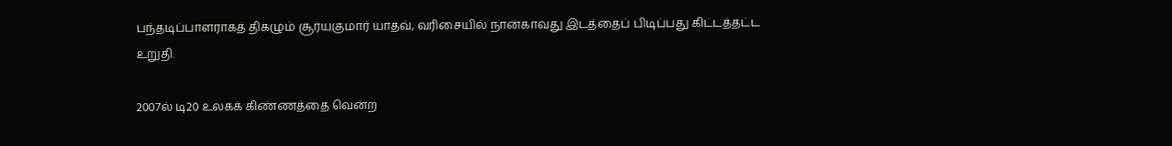பந்தடிப்பாளராகத் திகழும் சூர்யகுமார் யாதவ், வரிசையில் நான்காவது இடத்தைப் பிடிப்பது கிட்டத்தட்ட உறுதி.

2007ல் டி20 உலகக் கிண்ணத்தை வென்ற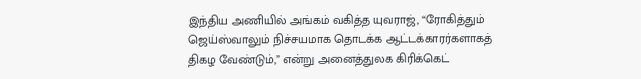இந்திய அணியில் அங்கம் வகித்த யுவராஜ், “ரோகித்தும் ஜெய்ஸ்வாலும் நிச்சயமாக தொடக்க ஆட்டக்காரர்களாகத் திகழ வேண்டும்,” என்று அனைத்துலக கிரிக்கெட்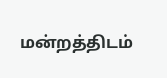மன்றத்திடம்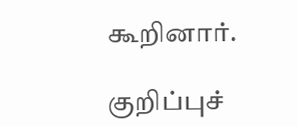கூறினார்.

குறிப்புச்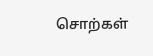சொற்கள்